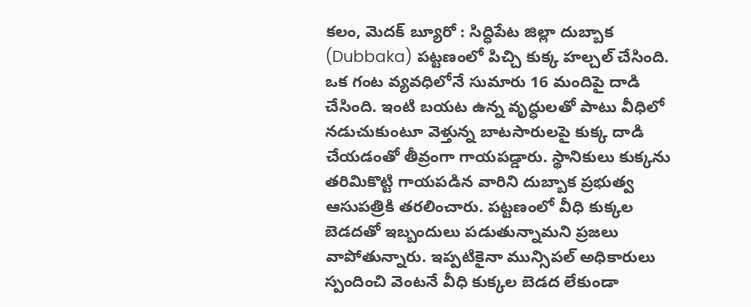కలం, మెదక్ బ్యూరో : సిద్ధిపేట జిల్లా దుబ్బాక (Dubbaka) పట్టణంలో పిచ్చి కుక్క హల్చల్ చేసింది. ఒక గంట వ్యవధిలోనే సుమారు 16 మందిపై దాడి చేసింది. ఇంటి బయట ఉన్న వృద్ధులతో పాటు వీధిలో నడుచుకుంటూ వెళ్తున్న బాటసారులపై కుక్క దాడి చేయడంతో తీవ్రంగా గాయపడ్డారు. స్థానికులు కుక్కను తరిమికొట్టి గాయపడిన వారిని దుబ్బాక ప్రభుత్వ ఆసుపత్రికి తరలించారు. పట్టణంలో వీధి కుక్కల బెడదతో ఇబ్బందులు పడుతున్నామని ప్రజలు వాపోతున్నారు. ఇప్పటికైనా మున్సిపల్ అధికారులు స్పందించి వెంటనే వీధి కుక్కల బెడద లేకుండా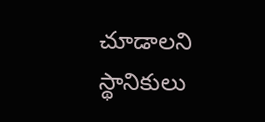చూడాలని స్థానికులు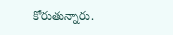కోరుతున్నారు.